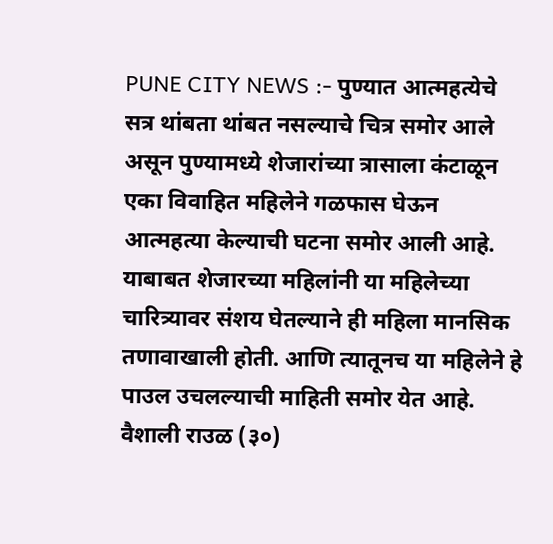PUNE CITY NEWS :- पुण्यात आत्महत्येचे सत्र थांबता थांबत नसल्याचे चित्र समोर आले असून पुण्यामध्ये शेजारांच्या त्रासाला कंटाळून एका विवाहित महिलेने गळफास घेऊन आत्महत्या केल्याची घटना समोर आली आहे.
याबाबत शेजारच्या महिलांनी या महिलेच्या चारित्र्यावर संशय घेतल्याने ही महिला मानसिक तणावाखाली होती. आणि त्यातूनच या महिलेने हे पाउल उचलल्याची माहिती समोर येत आहे.
वैशाली राउळ (३०)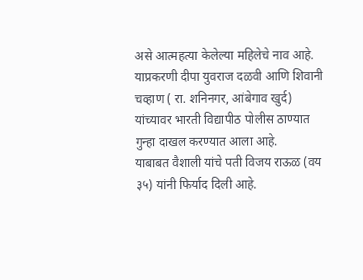असे आत्महत्या केलेल्या महिलेचे नाव आहे. याप्रकरणी दीपा युवराज दळवी आणि शिवानी चव्हाण ( रा. शनिनगर, आंबेगाव खुर्द) यांच्यावर भारती विद्यापीठ पोलीस ठाण्यात गुन्हा दाखल करण्यात आला आहे.
याबाबत वैशाली यांचे पती विजय राऊळ (वय ३५) यांनी फिर्याद दिली आहे.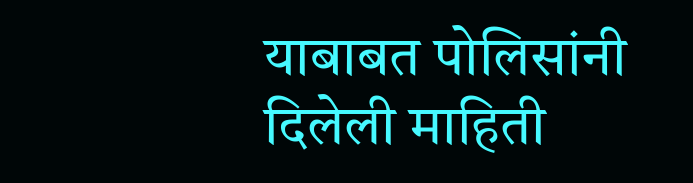याबाबत पोलिसांनी दिलेली माहिती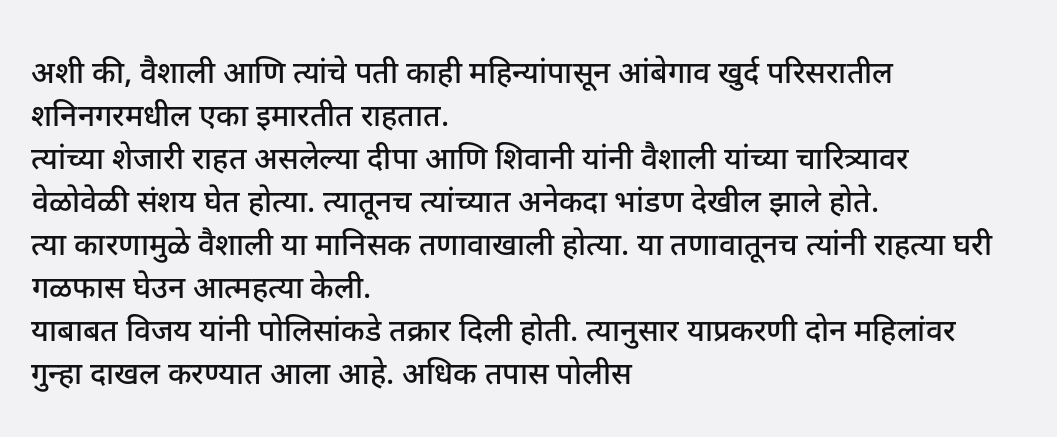अशी की, वैशाली आणि त्यांचे पती काही महिन्यांपासून आंबेगाव खुर्द परिसरातील शनिनगरमधील एका इमारतीत राहतात.
त्यांच्या शेजारी राहत असलेल्या दीपा आणि शिवानी यांनी वैशाली यांच्या चारित्र्यावर वेळोवेळी संशय घेत होत्या. त्यातूनच त्यांच्यात अनेकदा भांडण देखील झाले होते.
त्या कारणामुळे वैशाली या मानिसक तणावाखाली होत्या. या तणावातूनच त्यांनी राहत्या घरी गळफास घेउन आत्महत्या केली.
याबाबत विजय यांनी पोलिसांकडे तक्रार दिली होती. त्यानुसार याप्रकरणी दोन महिलांवर गुन्हा दाखल करण्यात आला आहे. अधिक तपास पोलीस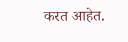करत आहेत.